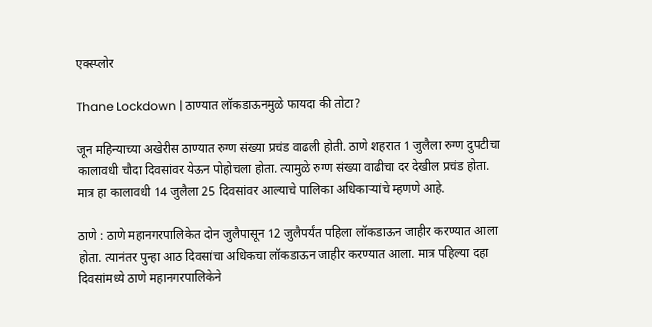एक्स्प्लोर

Thane Lockdown | ठाण्यात लॉकडाऊनमुळे फायदा की तोटा?

जून महिन्याच्या अखेरीस ठाण्यात रुग्ण संख्या प्रचंड वाढली होती. ठाणे शहरात 1 जुलैला रुग्ण दुपटीचा कालावधी चौदा दिवसांवर येऊन पोहोचला होता. त्यामुळे रुग्ण संख्या वाढीचा दर देखील प्रचंड होता. मात्र हा कालावधी 14 जुलैला 25 दिवसांवर आल्याचे पालिका अधिकाऱ्यांचे म्हणणे आहे.

ठाणे : ठाणे महानगरपालिकेत दोन जुलैपासून 12 जुलैपर्यंत पहिला लॉकडाऊन जाहीर करण्यात आला होता. त्यानंतर पुन्हा आठ दिवसांचा अधिकचा लॉकडाऊन जाहीर करण्यात आला. मात्र पहिल्या दहा दिवसांमध्ये ठाणे महानगरपालिकेने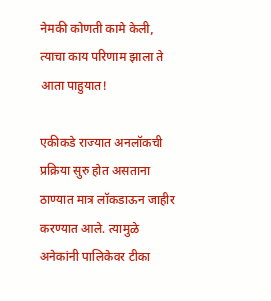नेमकी कोणती कामे केली, त्याचा काय परिणाम झाला ते आता पाहुयात!

एकीकडे राज्यात अनलॉकची प्रक्रिया सुरु होत असताना ठाण्यात मात्र लॉकडाऊन जाहीर करण्यात आले. त्यामुळे अनेकांनी पालिकेवर टीका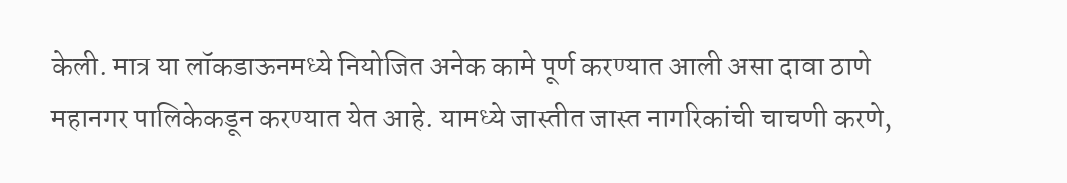केली. मात्र या लॉकडाऊनमध्ये नियोजित अनेक कामे पूर्ण करण्यात आली असा दावा ठाणे महानगर पालिकेकडून करण्यात येत आहे. यामध्ये जास्तीत जास्त नागरिकांची चाचणी करणे,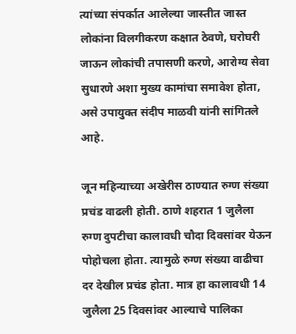त्यांच्या संपर्कात आलेल्या जास्तीत जास्त लोकांना विलगीकरण कक्षात ठेवणे, घरोघरी जाऊन लोकांची तपासणी करणे, आरोग्य सेवा सुधारणे अशा मुख्य कामांचा समावेश होता, असे उपायुक्त संदीप माळवी यांनी सांगितले आहे.

जून महिन्याच्या अखेरीस ठाण्यात रुग्ण संख्या प्रचंड वाढली होती. ठाणे शहरात 1 जुलैला रुग्ण दुपटीचा कालावधी चौदा दिवसांवर येऊन पोहोचला होता. त्यामुळे रुग्ण संख्या वाढीचा दर देखील प्रचंड होता. मात्र हा कालावधी 14 जुलैला 25 दिवसांवर आल्याचे पालिका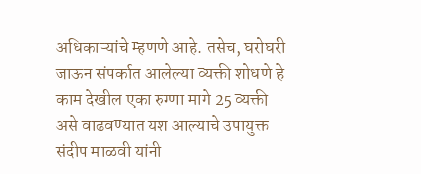अधिकाऱ्यांचे म्हणणे आहे. तसेच, घरोघरी जाऊन संपर्कात आलेल्या व्यक्ती शोधणे हे काम देखील एका रुग्णा मागे 25 व्यक्ती असे वाढवण्यात यश आल्याचे उपायुक्त संदीप माळवी यांनी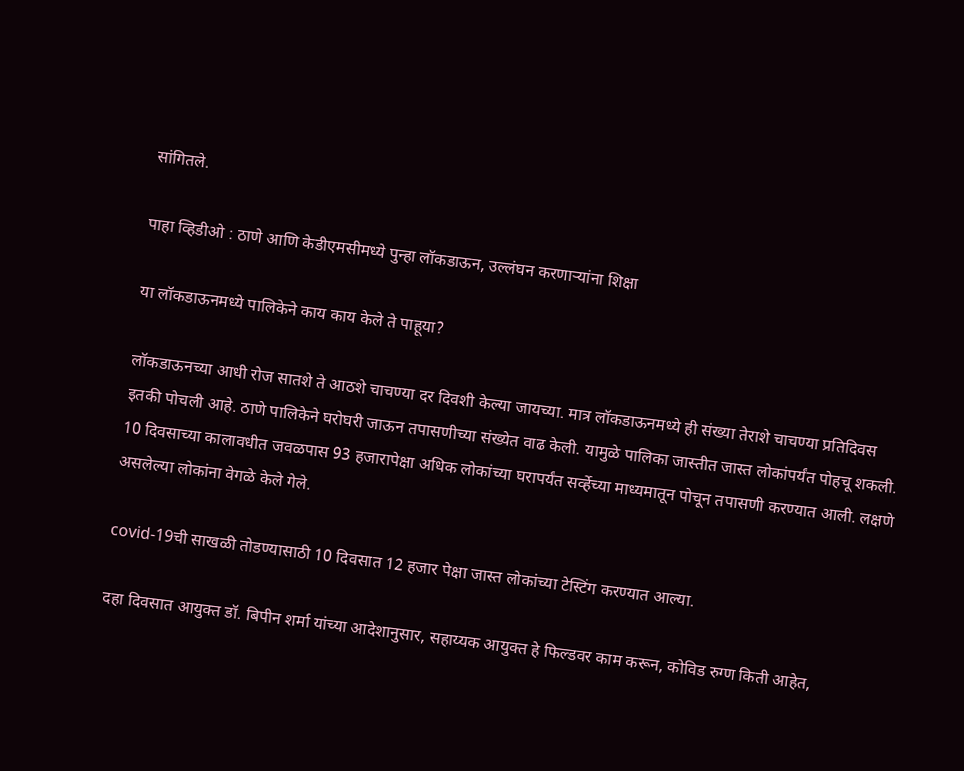सांगितले.

पाहा व्हिडीओ : ठाणे आणि केडीएमसीमध्ये पुन्हा लॉकडाऊन, उल्लंघन करणाऱ्यांना शिक्षा

या लॉकडाऊनमध्ये पालिकेने काय काय केले ते पाहूया?

लॉकडाऊनच्या आधी रोज सातशे ते आठशे चाचण्या दर दिवशी केल्या जायच्या. मात्र लॉकडाऊनमध्ये ही संख्या तेराशे चाचण्या प्रतिदिवस इतकी पोचली आहे. ठाणे पालिकेने घरोघरी जाऊन तपासणीच्या संख्येत वाढ केली. यामुळे पालिका जास्तीत जास्त लोकांपर्यंत पोहचू शकली. 10 दिवसाच्या कालावधीत जवळपास 93 हजारापेक्षा अधिक लोकांच्या घरापर्यंत सर्व्हेच्या माध्यमातून पोचून तपासणी करण्यात आली. लक्षणे असलेल्या लोकांना वेगळे केले गेले.

covid-19ची साखळी तोडण्यासाठी 10 दिवसात 12 हजार पेक्षा जास्त लोकांच्या टेस्टिंग करण्यात आल्या.

दहा दिवसात आयुक्त डॉ. बिपीन शर्मा यांच्या आदेशानुसार, सहाय्यक आयुक्त हे फिल्डवर काम करून, कोविड रुग्ण किती आहेत,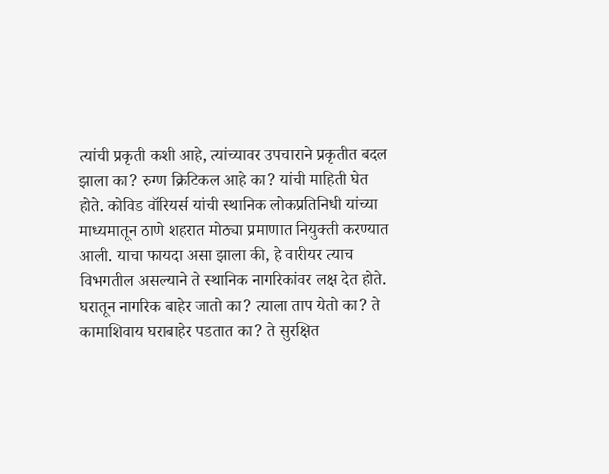त्यांची प्रकृती कशी आहे, त्यांच्यावर उपचाराने प्रकृतीत बदल झाला का? रुग्ण क्रिटिकल आहे का? यांची माहिती घेत होते. कोविड वॉरियर्स यांची स्थानिक लोकप्रतिनिधी यांच्या माध्यमातून ठाणे शहरात मोठ्या प्रमाणात नियुक्ती करण्यात आली. याचा फायदा असा झाला की, हे वारीयर त्याच विभगतील असल्याने ते स्थानिक नागरिकांवर लक्ष देत होते. घरातून नागरिक बाहेर जातो का? त्याला ताप येतो का? ते कामाशिवाय घराबाहेर पडतात का? ते सुरक्षित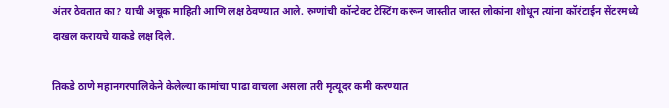अंतर ठेवतात का? याची अचूक माहिती आणि लक्ष ठेवण्यात आले. रुग्णांची कॉन्टेक्ट टेस्टिंग करून जास्तीत जास्त लोकांना शोधून त्यांना कॉरंटाईन सेंटरमध्ये दाखल करायचे याकडे लक्ष दिले.

तिकडे ठाणे महानगरपालिकेने केलेल्या कामांचा पाढा वाचला असला तरी मृत्यूदर कमी करण्यात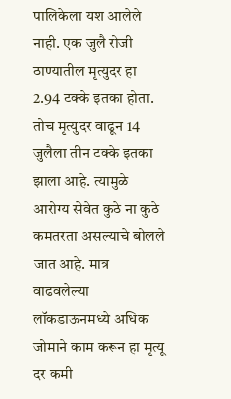पालिकेला यश आलेले नाही. एक जुलै रोजी ठाण्यातील मृत्युदर हा 2.94 टक्के इतका होता. तोच मृत्युदर वाढून 14 जुलैला तीन टक्के इतका झाला आहे. त्यामुळे आरोग्य सेवेत कुठे ना कुठे कमतरता असल्याचे बोलले जात आहे. मात्र वाढवलेल्या लॉकडाऊनमध्ये अधिक जोमाने काम करून हा मृत्यू दर कमी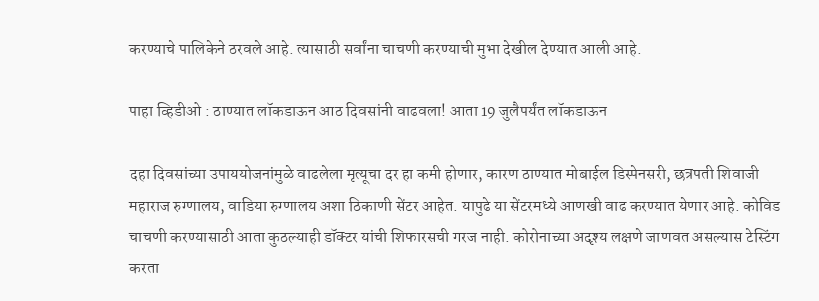करण्याचे पालिकेने ठरवले आहे. त्यासाठी सर्वांना चाचणी करण्याची मुभा देखील देण्यात आली आहे.

पाहा व्हिडीओ : ठाण्यात लॉकडाऊन आठ दिवसांनी वाढवला! आता 19 जुलैपर्यंत लॉकडाऊन

दहा दिवसांच्या उपाययोजनांमुळे वाढलेला मृत्यूचा दर हा कमी होणार, कारण ठाण्यात मोबाईल डिस्पेनसरी, छत्रपती शिवाजी महाराज रुग्णालय, वाडिया रुग्णालय अशा ठिकाणी सेंटर आहेत. यापुढे या सेंटरमध्ये आणखी वाढ करण्यात येणार आहे. कोविड चाचणी करण्यासाठी आता कुठल्याही डॉक्टर यांची शिफारसची गरज नाही. कोरोनाच्या अदृश्य लक्षणे जाणवत असल्यास टेस्टिंग करता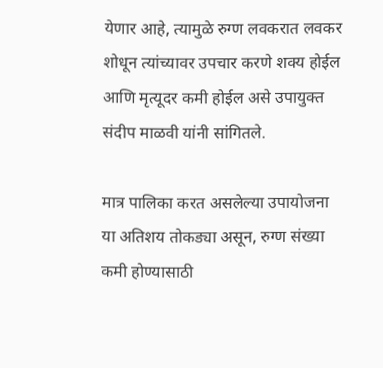येणार आहे, त्यामुळे रुग्ण लवकरात लवकर शोधून त्यांच्यावर उपचार करणे शक्य होईल आणि मृत्यूदर कमी होईल असे उपायुक्त संदीप माळवी यांनी सांगितले.

मात्र पालिका करत असलेल्या उपायोजना या अतिशय तोकड्या असून, रुग्ण संख्या कमी होण्यासाठी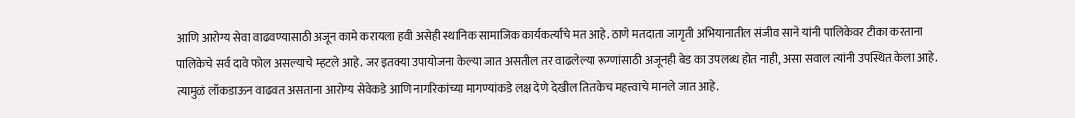आणि आरोग्य सेवा वाढवण्यासाठी अजून कामे करायला हवी असेही स्थानिक सामाजिक कार्यकर्त्यांचे मत आहे. ठाणे मतदाता जागृती अभियानातील संजीव साने यांनी पालिकेवर टीका करताना पालिकेचे सर्व दावे फोल असल्याचे म्हटले आहे. जर इतक्या उपायोजना केल्या जात असतील तर वाढलेल्या रूग्णांसाठी अजूनही बेड का उपलब्ध होत नाही, असा सवाल त्यांनी उपस्थित केला आहे. त्यामुळं लॉकडाऊन वाढवत असताना आरोग्य सेवेकडे आणि नागरिकांच्या मागण्यांकडे लक्ष देणे देखील तितकेच महत्त्वाचे मानले जात आहे.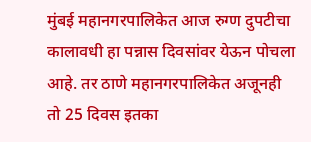मुंबई महानगरपालिकेत आज रुग्ण दुपटीचा कालावधी हा पन्नास दिवसांवर येऊन पोचला आहे. तर ठाणे महानगरपालिकेत अजूनही तो 25 दिवस इतका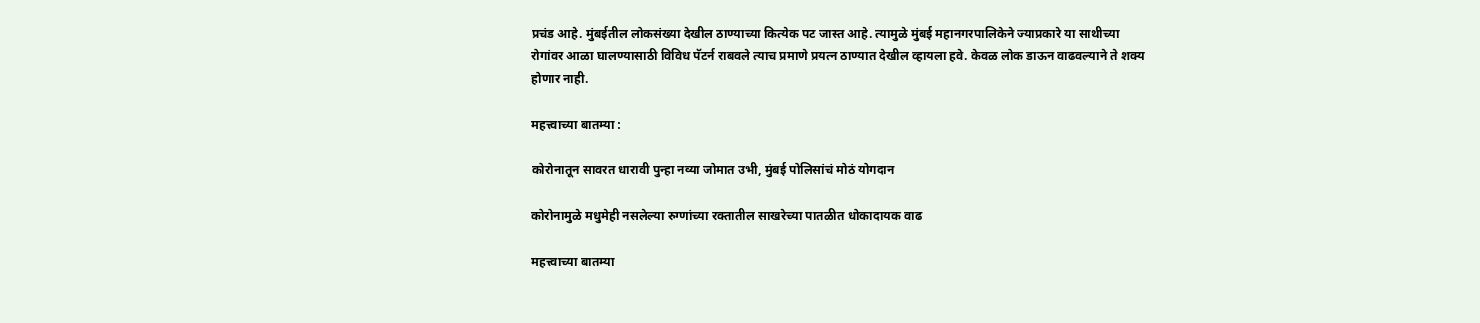प्रचंड आहे. मुंबईतील लोकसंख्या देखील ठाण्याच्या कित्येक पट जास्त आहे. त्यामुळे मुंबई महानगरपालिकेने ज्याप्रकारे या साथीच्या रोगांवर आळा घालण्यासाठी विविध पॅटर्न राबवले त्याच प्रमाणे प्रयत्न ठाण्यात देखील व्हायला हवे. केवळ लोक डाऊन वाढवल्याने ते शक्य होणार नाही.

महत्त्वाच्या बातम्या :

कोरोनातून सावरत धारावी पुन्हा नव्या जोमात उभी, मुंबई पोलिसांचं मोठं योगदान

कोरोनामुळे मधुमेही नसलेल्या रुग्णांच्या रक्तातील साखरेच्या पातळीत धोकादायक वाढ

महत्त्वाच्या बातम्या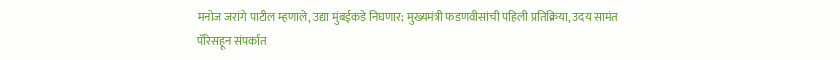मनोज जरांगे पाटील म्हणाले, उद्या मुंबईकडे निघणार; मुख्यमंत्री फडणवीसांची पहिली प्रतिक्रिया, उदय सामंत पॅरिसहून संपर्कात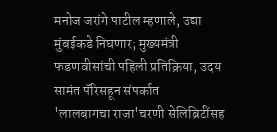मनोज जरांगे पाटील म्हणाले, उद्या मुंबईकडे निघणार; मुख्यमंत्री फडणवीसांची पहिली प्रतिक्रिया, उदय सामंत पॅरिसहून संपर्कात
'लालबागचा राजा'चरणी सेलिब्रिटींसह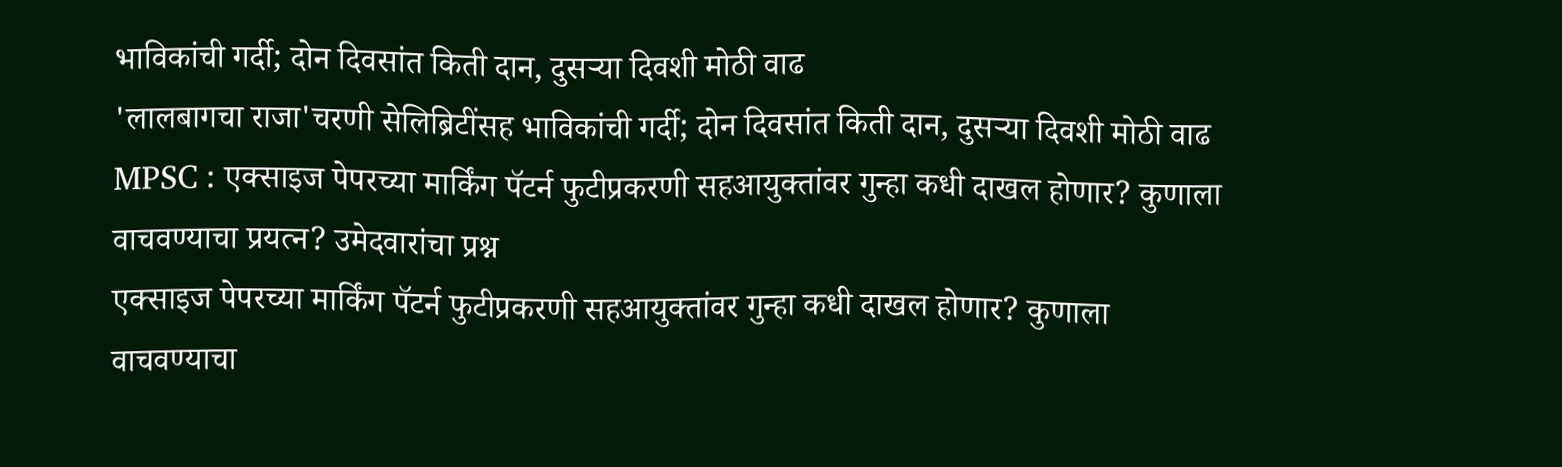भाविकांची गर्दी; दोन दिवसांत किती दान, दुसऱ्या दिवशी मोठी वाढ
'लालबागचा राजा'चरणी सेलिब्रिटींसह भाविकांची गर्दी; दोन दिवसांत किती दान, दुसऱ्या दिवशी मोठी वाढ
MPSC : एक्साइज पेपरच्या मार्किंग पॅटर्न फुटीप्रकरणी सहआयुक्तांवर गुन्हा कधी दाखल होणार? कुणाला वाचवण्याचा प्रयत्न? उमेदवारांचा प्रश्न
एक्साइज पेपरच्या मार्किंग पॅटर्न फुटीप्रकरणी सहआयुक्तांवर गुन्हा कधी दाखल होणार? कुणाला वाचवण्याचा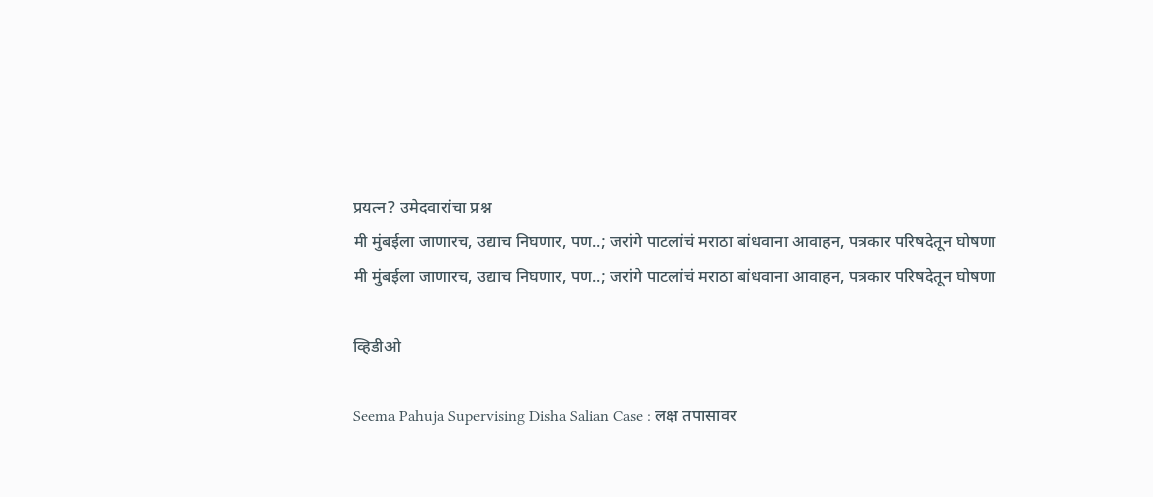प्रयत्न? उमेदवारांचा प्रश्न
मी मुंबईला जाणारच, उद्याच निघणार, पण..; जरांगे पाटलांचं मराठा बांधवाना आवाहन, पत्रकार परिषदेतून घोषणा
मी मुंबईला जाणारच, उद्याच निघणार, पण..; जरांगे पाटलांचं मराठा बांधवाना आवाहन, पत्रकार परिषदेतून घोषणा

व्हिडीओ

Seema Pahuja Supervising Disha Salian Case : लक्ष तपासावर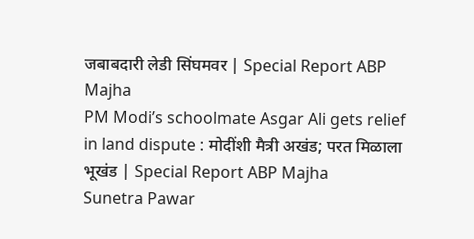जबाबदारी लेडी सिंघमवर | Special Report ABP Majha
PM Modi’s schoolmate Asgar Ali gets relief in land dispute : मोदींशी मैत्री अखंड; परत मिळाला भूखंड | Special Report ABP Majha
Sunetra Pawar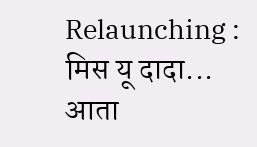Relaunching : मिस यू दादा... आता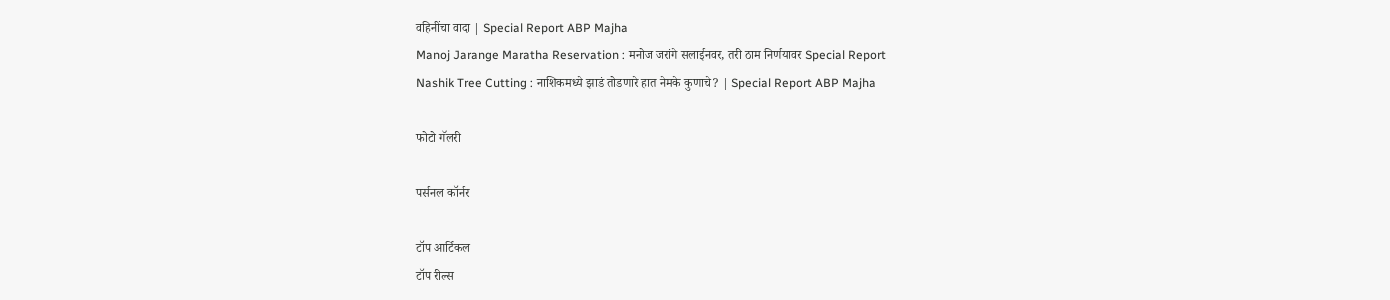वहिनींचा वादा | Special Report ABP Majha
Manoj Jarange Maratha Reservation : मनोज जरांगे सलाईनवर, तरी ठाम निर्णयावर Special Report
Nashik Tree Cutting : नाशिकमध्ये झाडं तोडणारे हात नेमके कुणाचे? | Special Report ABP Majha

फोटो गॅलरी

पर्सनल कॉर्नर

टॉप आर्टिकल
टॉप रील्स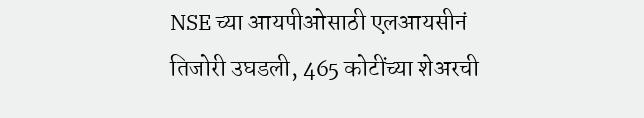NSE च्या आयपीओसाठी एलआयसीनं तिजोरी उघडली, 465 कोटींच्या शेअरची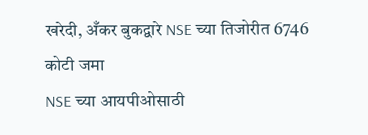खरेदी, अँकर बुकद्वारे NSE च्या तिजोरीत 6746 कोटी जमा
NSE च्या आयपीओसाठी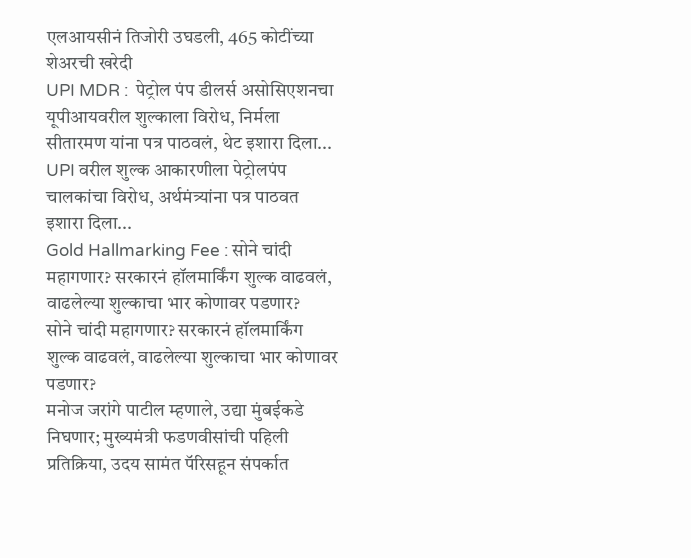एलआयसीनं तिजोरी उघडली, 465 कोटींच्या शेअरची खरेदी
UPI MDR :  पेट्रोल पंप डीलर्स असोसिएशनचा यूपीआयवरील शुल्काला विरोध, निर्मला सीतारमण यांना पत्र पाठवलं, थेट इशारा दिला...
UPI वरील शुल्क आकारणीला पेट्रोलपंप चालकांचा विरोध, अर्थमंत्र्यांना पत्र पाठवत इशारा दिला...
Gold Hallmarking Fee : सोने चांदी महागणार? सरकारनं हॉलमार्किंग शुल्क वाढवलं, वाढलेल्या शुल्काचा भार कोणावर पडणार?
सोने चांदी महागणार? सरकारनं हॉलमार्किंग शुल्क वाढवलं, वाढलेल्या शुल्काचा भार कोणावर पडणार?
मनोज जरांगे पाटील म्हणाले, उद्या मुंबईकडे निघणार; मुख्यमंत्री फडणवीसांची पहिली प्रतिक्रिया, उदय सामंत पॅरिसहून संपर्कात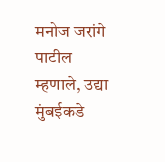मनोज जरांगे पाटील म्हणाले, उद्या मुंबईकडे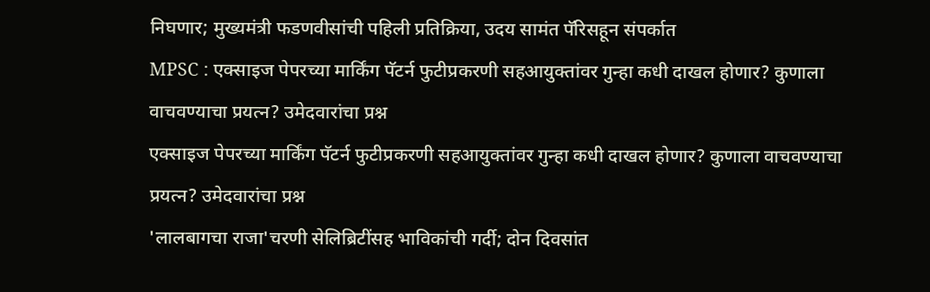निघणार; मुख्यमंत्री फडणवीसांची पहिली प्रतिक्रिया, उदय सामंत पॅरिसहून संपर्कात
MPSC : एक्साइज पेपरच्या मार्किंग पॅटर्न फुटीप्रकरणी सहआयुक्तांवर गुन्हा कधी दाखल होणार? कुणाला वाचवण्याचा प्रयत्न? उमेदवारांचा प्रश्न
एक्साइज पेपरच्या मार्किंग पॅटर्न फुटीप्रकरणी सहआयुक्तांवर गुन्हा कधी दाखल होणार? कुणाला वाचवण्याचा प्रयत्न? उमेदवारांचा प्रश्न
'लालबागचा राजा'चरणी सेलिब्रिटींसह भाविकांची गर्दी; दोन दिवसांत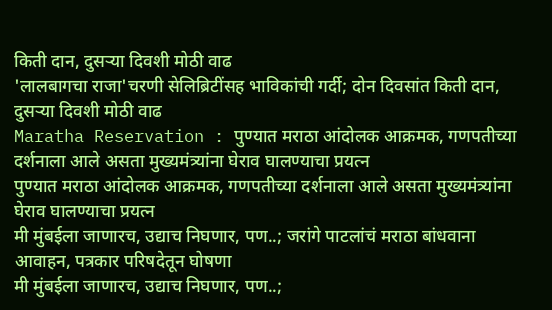किती दान, दुसऱ्या दिवशी मोठी वाढ
'लालबागचा राजा'चरणी सेलिब्रिटींसह भाविकांची गर्दी; दोन दिवसांत किती दान, दुसऱ्या दिवशी मोठी वाढ
Maratha Reservation : पुण्यात मराठा आंदोलक आक्रमक, गणपतीच्या दर्शनाला आले असता मुख्यमंत्र्यांना घेराव घालण्याचा प्रयत्न
पुण्यात मराठा आंदोलक आक्रमक, गणपतीच्या दर्शनाला आले असता मुख्यमंत्र्यांना घेराव घालण्याचा प्रयत्न
मी मुंबईला जाणारच, उद्याच निघणार, पण..; जरांगे पाटलांचं मराठा बांधवाना आवाहन, पत्रकार परिषदेतून घोषणा
मी मुंबईला जाणारच, उद्याच निघणार, पण..;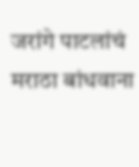जरांगे पाटलांचं मराठा बांधवाना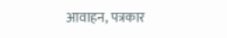आवाहन, पत्रकार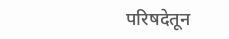परिषदेतून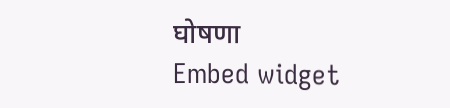घोषणा
Embed widget